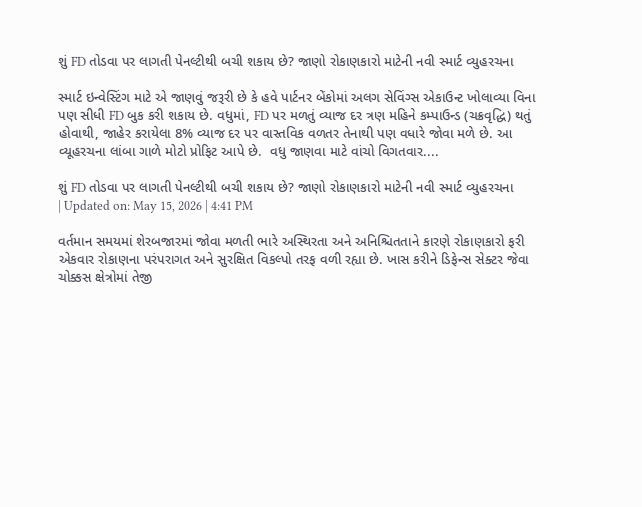શું FD તોડવા પર લાગતી પેનલ્ટીથી બચી શકાય છે? જાણો રોકાણકારો માટેની નવી સ્માર્ટ વ્યુહરચના

સ્માર્ટ ઇન્વેસ્ટિંગ માટે એ જાણવું જરૂરી છે કે હવે પાર્ટનર બેંકોમાં અલગ સેવિંગ્સ એકાઉન્ટ ખોલાવ્યા વિના પણ સીધી FD બુક કરી શકાય છે. વધુમાં, FD પર મળતું વ્યાજ દર ત્રણ મહિને કમ્પાઉન્ડ (ચક્રવૃદ્ધિ) થતું હોવાથી, જાહેર કરાયેલા 8% વ્યાજ દર પર વાસ્તવિક વળતર તેનાથી પણ વધારે જોવા મળે છે. આ વ્યૂહરચના લાંબા ગાળે મોટો પ્રોફિટ આપે છે.  વધુ જાણવા માટે વાંચો વિગતવાર....

શું FD તોડવા પર લાગતી પેનલ્ટીથી બચી શકાય છે? જાણો રોકાણકારો માટેની નવી સ્માર્ટ વ્યુહરચના
| Updated on: May 15, 2026 | 4:41 PM

વર્તમાન સમયમાં શેરબજારમાં જોવા મળતી ભારે અસ્થિરતા અને અનિશ્ચિતતાને કારણે રોકાણકારો ફરી એકવાર રોકાણના પરંપરાગત અને સુરક્ષિત વિકલ્પો તરફ વળી રહ્યા છે. ખાસ કરીને ડિફેન્સ સેક્ટર જેવા ચોક્કસ ક્ષેત્રોમાં તેજી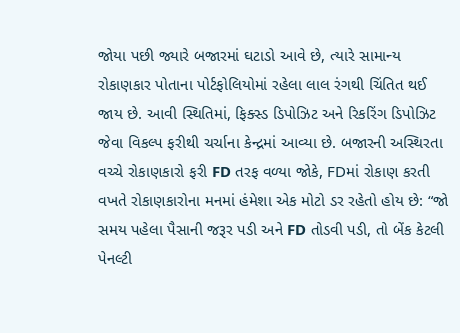જોયા પછી જ્યારે બજારમાં ઘટાડો આવે છે, ત્યારે સામાન્ય રોકાણકાર પોતાના પોર્ટફોલિયોમાં રહેલા લાલ રંગથી ચિંતિત થઈ જાય છે. આવી સ્થિતિમાં, ફિક્સ્ડ ડિપોઝિટ અને રિકરિંગ ડિપોઝિટ જેવા વિકલ્પ ફરીથી ચર્ચાના કેન્દ્રમાં આવ્યા છે. બજારની અસ્થિરતા વચ્ચે રોકાણકારો ફરી FD તરફ વળ્યા જોકે, FDમાં રોકાણ કરતી વખતે રોકાણકારોના મનમાં હંમેશા એક મોટો ડર રહેતો હોય છે: “જો સમય પહેલા પૈસાની જરૂર પડી અને FD તોડવી પડી, તો બેંક કેટલી પેનલ્ટી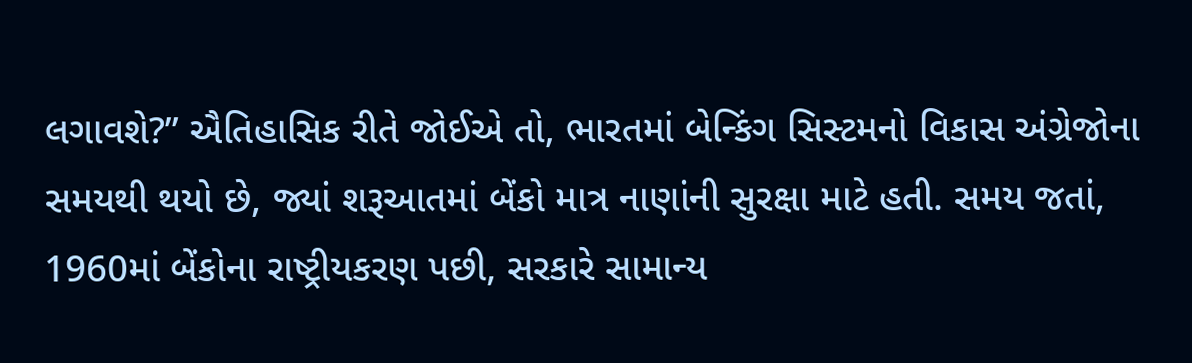લગાવશે?” ઐતિહાસિક રીતે જોઈએ તો, ભારતમાં બેન્કિંગ સિસ્ટમનો વિકાસ અંગ્રેજોના સમયથી થયો છે, જ્યાં શરૂઆતમાં બેંકો માત્ર નાણાંની સુરક્ષા માટે હતી. સમય જતાં, 1960માં બેંકોના રાષ્ટ્રીયકરણ પછી, સરકારે સામાન્ય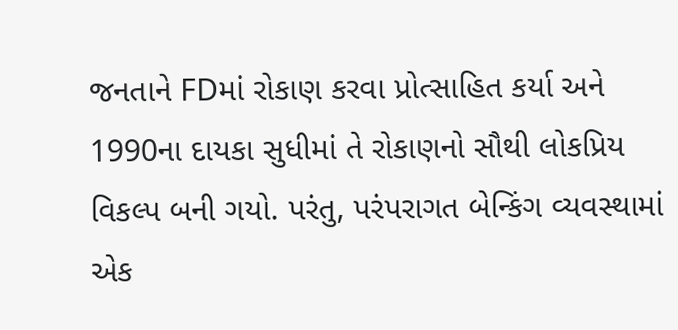જનતાને FDમાં રોકાણ કરવા પ્રોત્સાહિત કર્યા અને 1990ના દાયકા સુધીમાં તે રોકાણનો સૌથી લોકપ્રિય વિકલ્પ બની ગયો. પરંતુ, પરંપરાગત બેન્કિંગ વ્યવસ્થામાં એક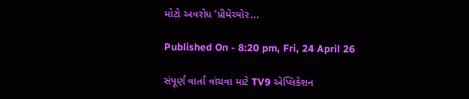મોટો અવરોધ ‘પ્રીમેચ્યોર...

Published On - 8:20 pm, Fri, 24 April 26

સંપૂર્ણ વાર્તા વાંચવા માટે TV9 એપ્લિકેશન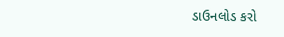ડાઉનલોડ કરો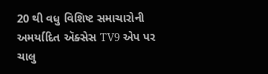20 થી વધુ વિશિષ્ટ સમાચારોની અમર્યાદિત ઍક્સેસ TV9 એપ પર ચાલુ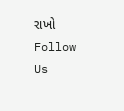રાખો
Follow Us